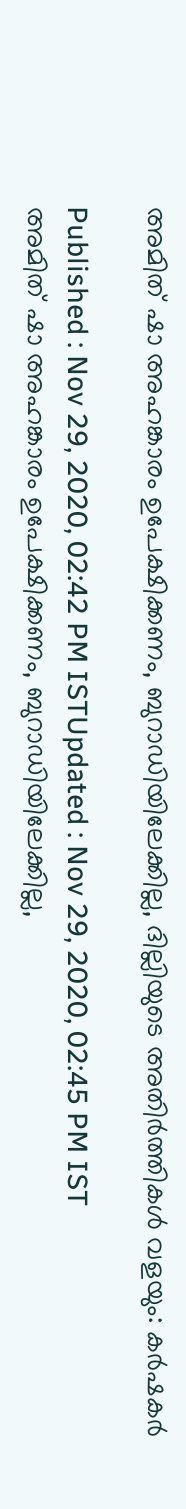അമിത് ഷാ അഹങ്കാരം ഉപേക്ഷിക്കണം, ബുറാഡിയിലേക്കില്ല, ദില്ലിയുടെ അതിർത്തികൾ വളയും: കർഷകർ

Published : Nov 29, 2020, 02:42 PM ISTUpdated : Nov 29, 2020, 02:45 PM IST
അമിത് ഷാ അഹങ്കാരം ഉപേക്ഷിക്കണം, ബുറാഡിയിലേക്കില്ല,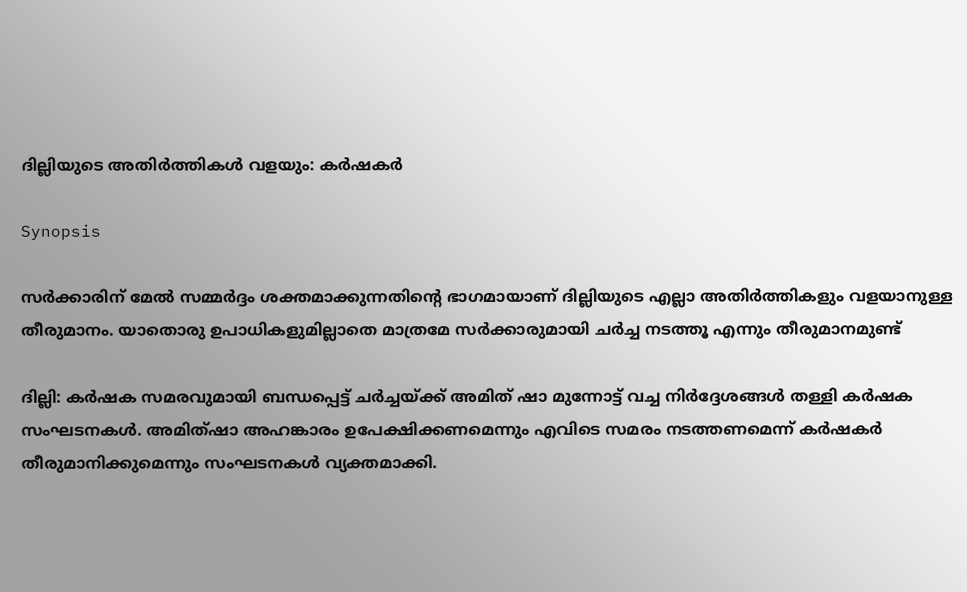ദില്ലിയുടെ അതിർത്തികൾ വളയും: കർഷകർ

Synopsis

സർക്കാരിന് മേൽ സമ്മർദ്ദം ശക്തമാക്കുന്നതിന്റെ ഭാഗമായാണ് ദില്ലിയുടെ എല്ലാ അതിർത്തികളും വളയാനുള്ള തീരുമാനം. യാതൊരു ഉപാധികളുമില്ലാതെ മാത്രമേ സർക്കാരുമായി ചർച്ച നടത്തൂ എന്നും തീരുമാനമുണ്ട്

ദില്ലി: കർഷക സമരവുമായി ബന്ധപ്പെട്ട് ചർച്ചയ്ക്ക് അമിത് ഷാ മുന്നോട്ട് വച്ച നിർദ്ദേശങ്ങൾ തള്ളി കർഷക സംഘടനകൾ. അമിത്ഷാ അഹങ്കാരം ഉപേക്ഷിക്കണമെന്നും എവിടെ സമരം നടത്തണമെന്ന് കർഷകർ തീരുമാനിക്കുമെന്നും സംഘടനകൾ വ്യക്തമാക്കി.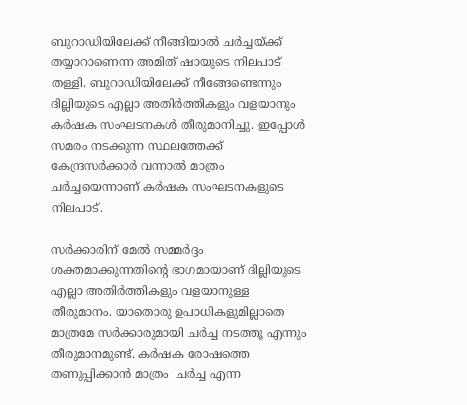ബുറാഡിയിലേക്ക് നീങ്ങിയാൽ ചർച്ചയ്ക്ക് തയ്യാറാണെന്ന അമിത് ഷായുടെ നിലപാട് തള്ളി. ബുറാഡിയിലേക്ക് നീങ്ങേണ്ടെന്നും ദില്ലിയുടെ എല്ലാ അതിർത്തികളും വളയാനും കർഷക സംഘടനകൾ തീരുമാനിച്ചു. ഇപ്പോൾ സമരം നടക്കുന്ന സ്ഥലത്തേക്ക് കേന്ദ്രസർക്കാർ വന്നാൽ മാത്രം ചർച്ചയെന്നാണ് കർഷക സംഘടനകളുടെ നിലപാട്.

സർക്കാരിന് മേൽ സമ്മർദ്ദം ശക്തമാക്കുന്നതിന്റെ ഭാഗമായാണ് ദില്ലിയുടെ എല്ലാ അതിർത്തികളും വളയാനുള്ള തീരുമാനം. യാതൊരു ഉപാധികളുമില്ലാതെ മാത്രമേ സർക്കാരുമായി ചർച്ച നടത്തൂ എന്നും തീരുമാനമുണ്ട്. കര്‍ഷക രോഷത്തെ തണുപ്പിക്കാന്‍ മാത്രം  ചര്‍ച്ച എന്ന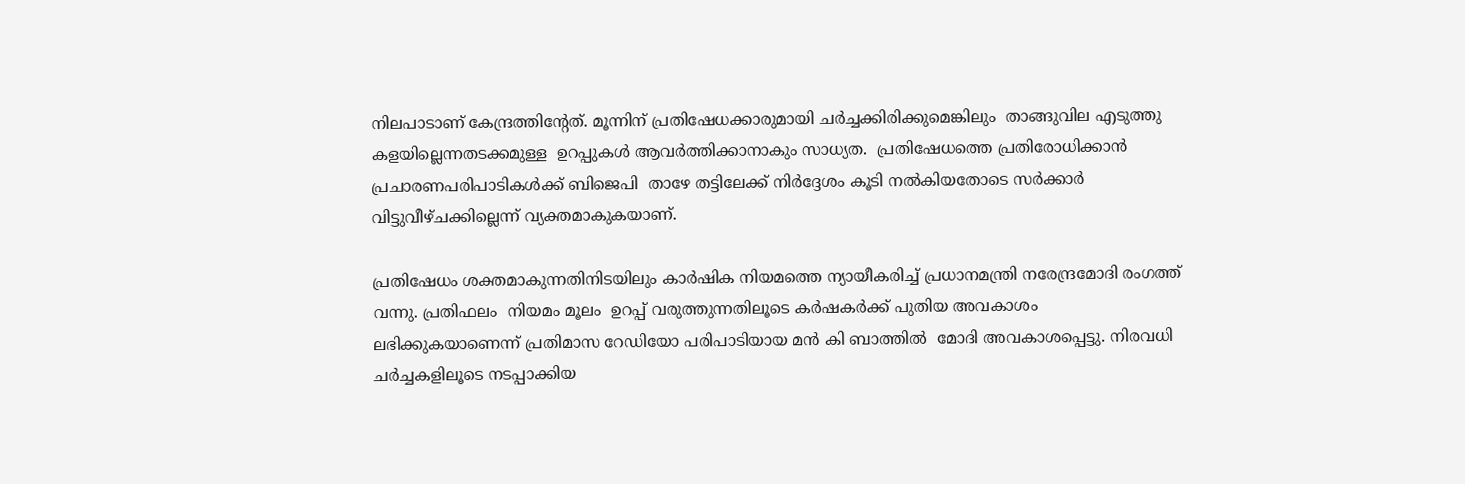നിലപാടാണ് കേന്ദ്രത്തിന്‍റേത്. മൂന്നിന് പ്രതിഷേധക്കാരുമായി ചര്‍ച്ചക്കിരിക്കുമെങ്കിലും  താങ്ങുവില എടുത്തു കളയില്ലെന്നതടക്കമുള്ള  ഉറപ്പുകള്‍ ആവര്‍ത്തിക്കാനാകും സാധ്യത.  പ്രതിഷേധത്തെ പ്രതിരോധിക്കാന്‍  പ്രചാരണപരിപാടികള്‍ക്ക് ബിജെപി  താഴേ തട്ടിലേക്ക് നിര്‍ദ്ദേശം കൂടി നല്‍കിയതോടെ സര്‍ക്കാര്‍ വിട്ടുവീഴ്ചക്കില്ലെന്ന് വ്യക്തമാകുകയാണ്.

പ്രതിഷേധം ശക്തമാകുന്നതിനിടയിലും കാര്‍ഷിക നിയമത്തെ ന്യായീകരിച്ച് പ്രധാനമന്ത്രി നരേന്ദ്രമോദി രംഗത്ത് വന്നു. പ്രതിഫലം  നിയമം മൂലം  ഉറപ്പ് വരുത്തുന്നതിലൂടെ കര്‍ഷകര്‍ക്ക് പുതിയ അവകാശം ലഭിക്കുകയാണെന്ന് പ്രതിമാസ റേഡിയോ പരിപാടിയായ മന്‍ കി ബാത്തില്‍  മോദി അവകാശപ്പെട്ടു. നിരവധി ചര്‍ച്ചകളിലൂടെ നടപ്പാക്കിയ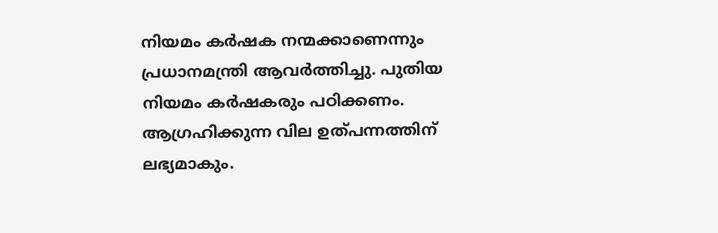നിയമം കര്‍ഷക നന്മക്കാണെന്നും പ്രധാനമന്ത്രി ആവര്‍ത്തിച്ചു. പുതിയ നിയമം കര്‍ഷകരും പഠിക്കണം. ആഗ്രഹിക്കുന്ന വില ഉത്പന്നത്തിന് ലഭ്യമാകും.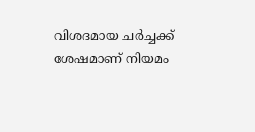വിശദമായ ചര്‍ച്ചക്ക് ശേഷമാണ് നിയമം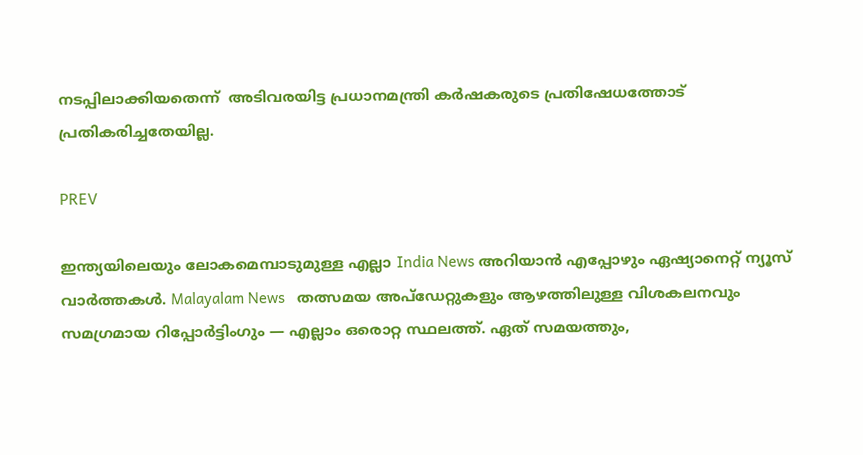നടപ്പിലാക്കിയതെന്ന്  അടിവരയിട്ട പ്രധാനമന്ത്രി കര്‍ഷകരുടെ പ്രതിഷേധത്തോട് പ്രതികരിച്ചതേയില്ല.

PREV

ഇന്ത്യയിലെയും ലോകമെമ്പാടുമുള്ള എല്ലാ India News അറിയാൻ എപ്പോഴും ഏഷ്യാനെറ്റ് ന്യൂസ് വാർത്തകൾ. Malayalam News   തത്സമയ അപ്‌ഡേറ്റുകളും ആഴത്തിലുള്ള വിശകലനവും സമഗ്രമായ റിപ്പോർട്ടിംഗും — എല്ലാം ഒരൊറ്റ സ്ഥലത്ത്. ഏത് സമയത്തും,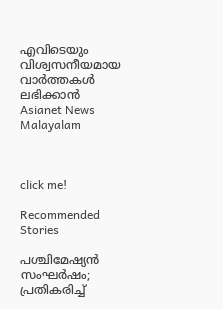എവിടെയും വിശ്വസനീയമായ വാർത്തകൾ ലഭിക്കാൻ Asianet News Malayalam



click me!

Recommended Stories

പശ്ചിമേഷ്യന്‍ സംഘര്‍ഷം; പ്രതികരിച്ച്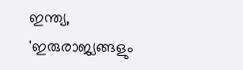ഇന്ത്യ, 'ഇരുരാജ്യങ്ങളും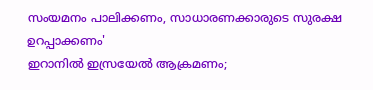സംയമനം പാലിക്കണം, സാധാരണക്കാരുടെ സുരക്ഷ ഉറപ്പാക്കണം'
ഇറാനിൽ ഇസ്രയേൽ ആക്രമണം;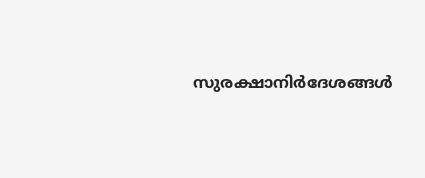സുരക്ഷാനിർദേശങ്ങൾ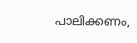പാലിക്കണം,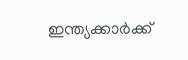ഇന്ത്യക്കാർക്ക്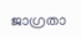ജാഗ്രതാ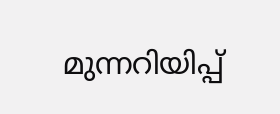മുന്നറിയിപ്പ്